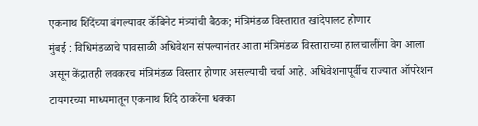एकनाथ शिंदेंच्या बंगल्यावर कॅबिनेट मंत्र्यांची बैठक; मंत्रिमंडळ विस्तारात खांदेपालट होणार
मुंबई : विधिमंडळाचे पावसाळी अधिवेशन संपल्यानंतर आता मंत्रिमंडळ विस्ताराच्या हालचालींना वेग आला असून केंद्रातही लवकरच मंत्रिमंडळ विस्तार होणार असल्याची चर्चा आहे. अधिवेशनापूर्वीच राज्यात ऑपरेशन टायगरच्या माध्यमातून एकनाथ शिंदे ठाकरेंना धक्का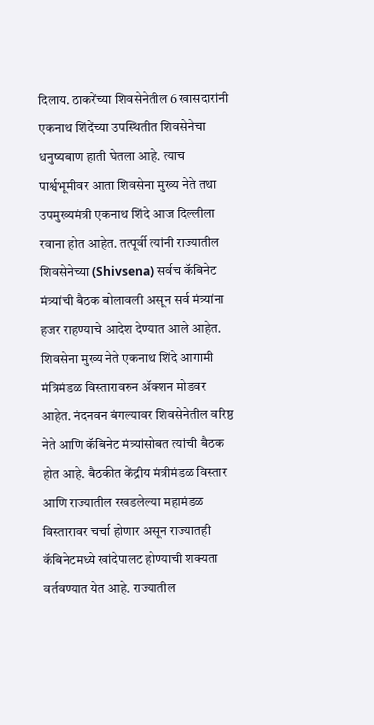दिलाय. ठाकरेंच्या शिवसेनेतील 6 खासदारांनी एकनाथ शिंदेंच्या उपस्थितीत शिवसेनेचा धनुष्यबाण हाती घेतला आहे. त्याच पार्श्वभूमीवर आता शिवसेना मुख्य नेते तथा उपमुख्यमंत्री एकनाथ शिंदे आज दिल्लीला रवाना होत आहेत. तत्पूर्वी त्यांनी राज्यातील शिवसेनेच्या (Shivsena) सर्वच कॅबिनेट मंत्र्यांची बैठक बोलावली असून सर्व मंत्र्यांना हजर राहण्याचे आदेश देण्यात आले आहेत.
शिवसेना मुख्य नेते एकनाथ शिंदे आगामी मंत्रिमंडळ विस्तारावरुन ॲक्शन मोडवर आहेत. नंदनवन बंगल्यावर शिवसेनेतील वरिष्ठ नेते आणि कॅबिनेट मंत्र्यांसोबत त्यांची बैठक होत आहे. बैठकीत केंद्रीय मंत्रीमंडळ विस्तार आणि राज्यातील रखडलेल्या महामंडळ विस्तारावर चर्चा होणार असून राज्यातही कॅबिनेटमध्ये खांदेपालट होण्याची शक्यता वर्तवण्यात येत आहे. राज्यातील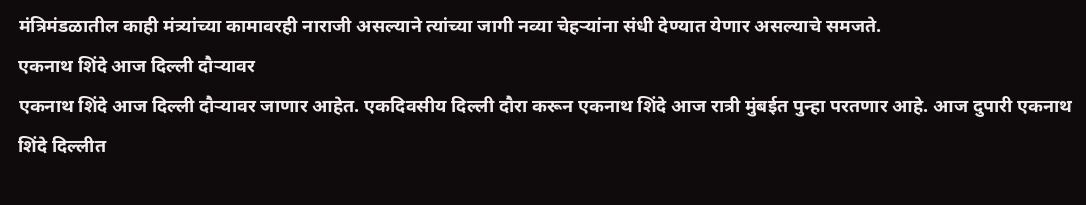मंत्रिमंडळातील काही मंत्र्यांच्या कामावरही नाराजी असल्याने त्यांच्या जागी नव्या चेहऱ्यांना संधी देण्यात येणार असल्याचे समजते.
एकनाथ शिंदे आज दिल्ली दौऱ्यावर
एकनाथ शिंदे आज दिल्ली दौऱ्यावर जाणार आहेत. एकदिवसीय दिल्ली दौरा करून एकनाथ शिंदे आज रात्री मुंबईत पुन्हा परतणार आहे. आज दुपारी एकनाथ शिंदे दिल्लीत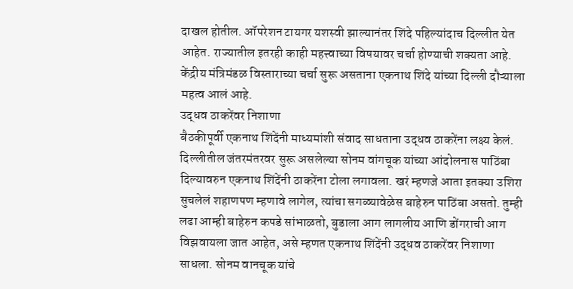दाखल होतील. ऑपरेशन टायगर यशस्वी झाल्यानंतर शिंदे पहिल्यांदाच दिल्लीत येत आहेत. राज्यातील इतरही काही महत्त्वाच्या विषयावर चर्चा होण्याची शक्यता आहे. केंद्रीय मंत्रिमंडळ विस्ताराच्या चर्चा सुरू असताना एकनाथ शिंदे यांच्या दिल्ली दौऱ्याला महत्व आलं आहे.
उद्धव ठाकरेंवर निशाणा
बैठकीपूर्वी एकनाथ शिंदेंनी माध्यमांशी संवाद साधताना उद्धव ठाकरेंना लक्ष्य केलं. दिल्लीतील जंतरमंतरवर सुरू असलेल्या सोनम वांगचूक यांच्या आंदोलनास पाठिंबा दिल्यावरुन एकनाथ शिंदेंनी ठाकरेंना टोला लगावला. खरं म्हणजे आता इतक्या उशिरा सुचलेलं शहाणपण म्हणावे लागेल, त्यांचा सगळ्यावेळेस बाहेरुन पाठिंबा असतो. तुम्ही लढा आम्ही बाहेरुन कपडे सांभाळतो, बुडाला आग लागलीय आणि डोंगराची आग विझवायला जात आहेत, असे म्हणत एकनाथ शिंदेंनी उद्धव ठाकरेंवर निशाणा साधला. सोनम वानचूक यांचे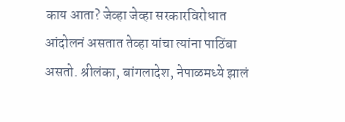काय आता? जेव्हा जेव्हा सरकारविरोधात आंदोलनं असतात तेव्हा यांचा त्यांना पाठिंबा असतो. श्रीलंका, बांगलादेश, नेपाळमध्ये झालं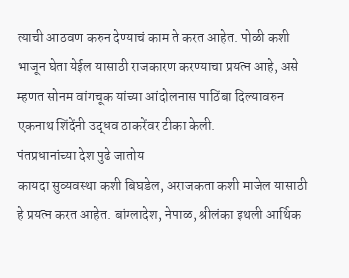त्याची आठवण करुन देण्याचं काम ते करत आहेत. पोळी कशी भाजून घेता येईल यासाठी राजकारण करण्याचा प्रयत्न आहे, असे म्हणत सोनम वांगचूक यांच्या आंदोलनास पाठिंबा दिल्यावरुन एकनाथ शिंदेंनी उद्धव ठाकरेंवर टीका केली.
पंतप्रधानांच्या देश पुढे जातोय
कायदा सुव्यवस्था कशी बिघडेल, अराजकता कशी माजेल यासाठी हे प्रयत्न करत आहेत. बांग्लादेश, नेपाळ, श्रीलंका इथली आर्थिक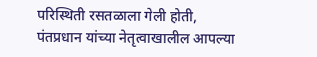परिस्थिती रसतळाला गेली होती, पंतप्रधान यांच्या नेतृत्वाखालील आपल्या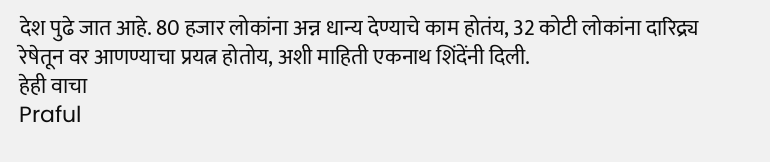देश पुढे जात आहे. 80 हजार लोकांना अन्न धान्य देण्याचे काम होतंय, 32 कोटी लोकांना दारिद्र्य रेषेतून वर आणण्याचा प्रयत्न होतोय, अशी माहिती एकनाथ शिंदेंनी दिली.
हेही वाचा
Praful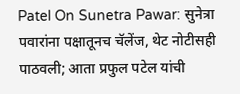Patel On Sunetra Pawar: सुनेत्रा पवारांना पक्षातूनच चॅलेंज, थेट नोटीसही पाठवली; आता प्रफुल पटेल यांची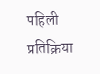पहिली प्रतिक्रिया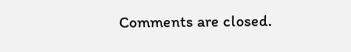Comments are closed.